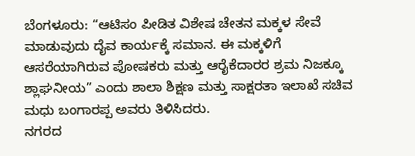ಬೆಂಗಳೂರು: “ಆಟಿಸಂ ಪೀಡಿತ ವಿಶೇಷ ಚೇತನ ಮಕ್ಕಳ ಸೇವೆ ಮಾಡುವುದು ದೈವ ಕಾರ್ಯಕ್ಕೆ ಸಮಾನ. ಈ ಮಕ್ಕಳಿಗೆ ಆಸರೆಯಾಗಿರುವ ಪೋಷಕರು ಮತ್ತು ಆರೈಕೆದಾರರ ಶ್ರಮ ನಿಜಕ್ಕೂ ಶ್ಲಾಘನೀಯ” ಎಂದು ಶಾಲಾ ಶಿಕ್ಷಣ ಮತ್ತು ಸಾಕ್ಷರತಾ ಇಲಾಖೆ ಸಚಿವ ಮಧು ಬಂಗಾರಪ್ಪ ಅವರು ತಿಳಿಸಿದರು.
ನಗರದ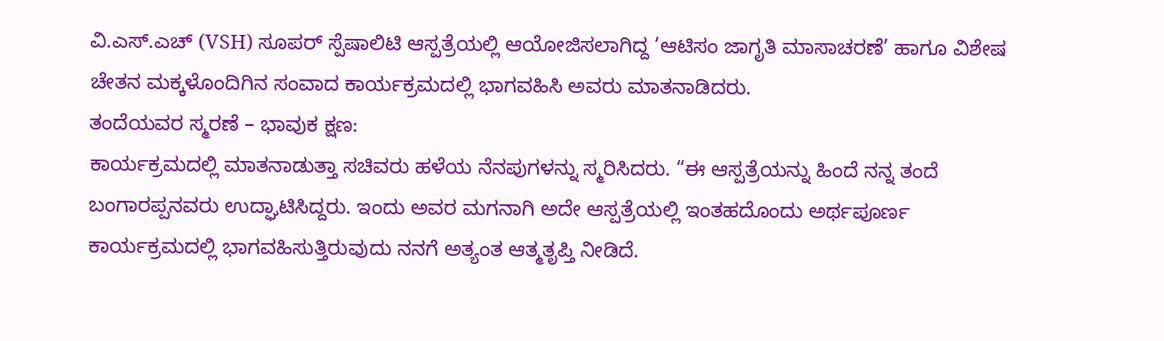ವಿ.ಎಸ್.ಎಚ್ (VSH) ಸೂಪರ್ ಸ್ಪೆಷಾಲಿಟಿ ಆಸ್ಪತ್ರೆಯಲ್ಲಿ ಆಯೋಜಿಸಲಾಗಿದ್ದ ‘ಆಟಿಸಂ ಜಾಗೃತಿ ಮಾಸಾಚರಣೆ’ ಹಾಗೂ ವಿಶೇಷ ಚೇತನ ಮಕ್ಕಳೊಂದಿಗಿನ ಸಂವಾದ ಕಾರ್ಯಕ್ರಮದಲ್ಲಿ ಭಾಗವಹಿಸಿ ಅವರು ಮಾತನಾಡಿದರು.
ತಂದೆಯವರ ಸ್ಮರಣೆ – ಭಾವುಕ ಕ್ಷಣ:
ಕಾರ್ಯಕ್ರಮದಲ್ಲಿ ಮಾತನಾಡುತ್ತಾ ಸಚಿವರು ಹಳೆಯ ನೆನಪುಗಳನ್ನು ಸ್ಮರಿಸಿದರು. “ಈ ಆಸ್ಪತ್ರೆಯನ್ನು ಹಿಂದೆ ನನ್ನ ತಂದೆ ಬಂಗಾರಪ್ಪನವರು ಉದ್ಘಾಟಿಸಿದ್ದರು. ಇಂದು ಅವರ ಮಗನಾಗಿ ಅದೇ ಆಸ್ಪತ್ರೆಯಲ್ಲಿ ಇಂತಹದೊಂದು ಅರ್ಥಪೂರ್ಣ ಕಾರ್ಯಕ್ರಮದಲ್ಲಿ ಭಾಗವಹಿಸುತ್ತಿರುವುದು ನನಗೆ ಅತ್ಯಂತ ಆತ್ಮತೃಪ್ತಿ ನೀಡಿದೆ.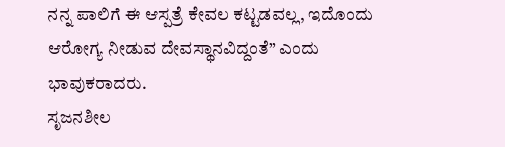ನನ್ನ ಪಾಲಿಗೆ ಈ ಆಸ್ಪತ್ರೆ ಕೇವಲ ಕಟ್ಟಡವಲ್ಲ, ಇದೊಂದು ಆರೋಗ್ಯ ನೀಡುವ ದೇವಸ್ಥಾನವಿದ್ದಂತೆ” ಎಂದು ಭಾವುಕರಾದರು.
ಸೃಜನಶೀಲ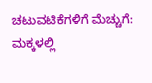ಚಟುವಟಿಕೆಗಳಿಗೆ ಮೆಚ್ಚುಗೆ:
ಮಕ್ಕಳಲ್ಲಿ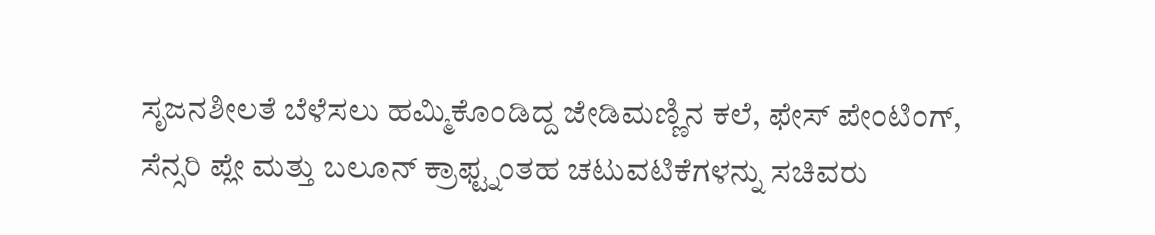ಸೃಜನಶೀಲತೆ ಬೆಳೆಸಲು ಹಮ್ಮಿಕೊಂಡಿದ್ದ ಜೇಡಿಮಣ್ಣಿನ ಕಲೆ, ಫೇಸ್ ಪೇಂಟಿಂಗ್, ಸೆನ್ಸರಿ ಪ್ಲೇ ಮತ್ತು ಬಲೂನ್ ಕ್ರಾಫ್ಟ್ನಂತಹ ಚಟುವಟಿಕೆಗಳನ್ನು ಸಚಿವರು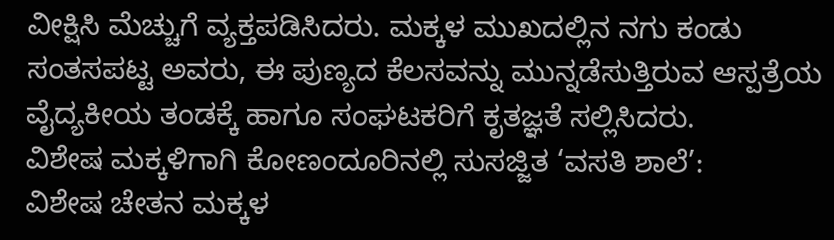ವೀಕ್ಷಿಸಿ ಮೆಚ್ಚುಗೆ ವ್ಯಕ್ತಪಡಿಸಿದರು. ಮಕ್ಕಳ ಮುಖದಲ್ಲಿನ ನಗು ಕಂಡು ಸಂತಸಪಟ್ಟ ಅವರು, ಈ ಪುಣ್ಯದ ಕೆಲಸವನ್ನು ಮುನ್ನಡೆಸುತ್ತಿರುವ ಆಸ್ಪತ್ರೆಯ ವೈದ್ಯಕೀಯ ತಂಡಕ್ಕೆ ಹಾಗೂ ಸಂಘಟಕರಿಗೆ ಕೃತಜ್ಞತೆ ಸಲ್ಲಿಸಿದರು.
ವಿಶೇಷ ಮಕ್ಕಳಿಗಾಗಿ ಕೋಣಂದೂರಿನಲ್ಲಿ ಸುಸಜ್ಜಿತ ‘ವಸತಿ ಶಾಲೆ’:
ವಿಶೇಷ ಚೇತನ ಮಕ್ಕಳ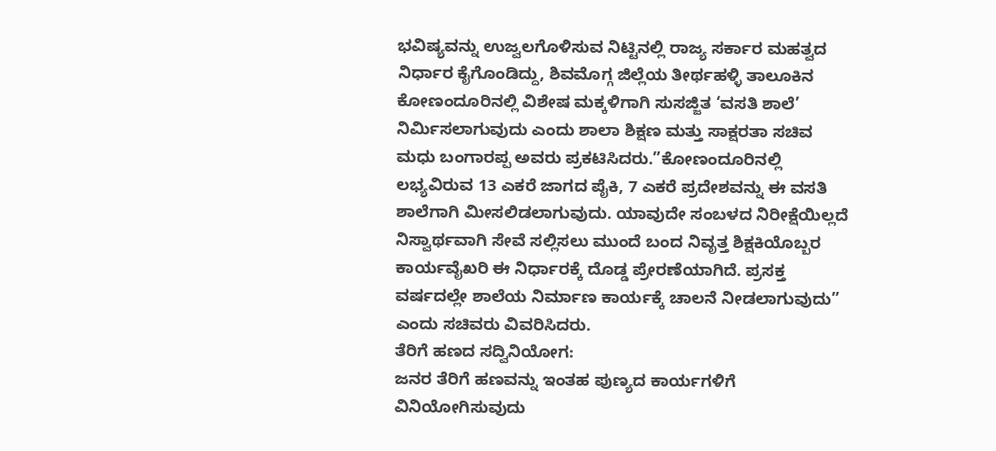ಭವಿಷ್ಯವನ್ನು ಉಜ್ವಲಗೊಳಿಸುವ ನಿಟ್ಟಿನಲ್ಲಿ ರಾಜ್ಯ ಸರ್ಕಾರ ಮಹತ್ವದ ನಿರ್ಧಾರ ಕೈಗೊಂಡಿದ್ದು, ಶಿವಮೊಗ್ಗ ಜಿಲ್ಲೆಯ ತೀರ್ಥಹಳ್ಳಿ ತಾಲೂಕಿನ ಕೋಣಂದೂರಿನಲ್ಲಿ ವಿಶೇಷ ಮಕ್ಕಳಿಗಾಗಿ ಸುಸಜ್ಜಿತ ‘ವಸತಿ ಶಾಲೆ’ ನಿರ್ಮಿಸಲಾಗುವುದು ಎಂದು ಶಾಲಾ ಶಿಕ್ಷಣ ಮತ್ತು ಸಾಕ್ಷರತಾ ಸಚಿವ ಮಧು ಬಂಗಾರಪ್ಪ ಅವರು ಪ್ರಕಟಿಸಿದರು.”ಕೋಣಂದೂರಿನಲ್ಲಿ ಲಭ್ಯವಿರುವ 13 ಎಕರೆ ಜಾಗದ ಪೈಕಿ, 7 ಎಕರೆ ಪ್ರದೇಶವನ್ನು ಈ ವಸತಿ ಶಾಲೆಗಾಗಿ ಮೀಸಲಿಡಲಾಗುವುದು. ಯಾವುದೇ ಸಂಬಳದ ನಿರೀಕ್ಷೆಯಿಲ್ಲದೆ ನಿಸ್ವಾರ್ಥವಾಗಿ ಸೇವೆ ಸಲ್ಲಿಸಲು ಮುಂದೆ ಬಂದ ನಿವೃತ್ತ ಶಿಕ್ಷಕಿಯೊಬ್ಬರ ಕಾರ್ಯವೈಖರಿ ಈ ನಿರ್ಧಾರಕ್ಕೆ ದೊಡ್ಡ ಪ್ರೇರಣೆಯಾಗಿದೆ. ಪ್ರಸಕ್ತ ವರ್ಷದಲ್ಲೇ ಶಾಲೆಯ ನಿರ್ಮಾಣ ಕಾರ್ಯಕ್ಕೆ ಚಾಲನೆ ನೀಡಲಾಗುವುದು” ಎಂದು ಸಚಿವರು ವಿವರಿಸಿದರು.
ತೆರಿಗೆ ಹಣದ ಸದ್ವಿನಿಯೋಗ:
ಜನರ ತೆರಿಗೆ ಹಣವನ್ನು ಇಂತಹ ಪುಣ್ಯದ ಕಾರ್ಯಗಳಿಗೆ ವಿನಿಯೋಗಿಸುವುದು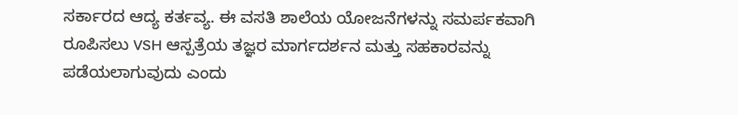ಸರ್ಕಾರದ ಆದ್ಯ ಕರ್ತವ್ಯ. ಈ ವಸತಿ ಶಾಲೆಯ ಯೋಜನೆಗಳನ್ನು ಸಮರ್ಪಕವಾಗಿ ರೂಪಿಸಲು VSH ಆಸ್ಪತ್ರೆಯ ತಜ್ಞರ ಮಾರ್ಗದರ್ಶನ ಮತ್ತು ಸಹಕಾರವನ್ನು ಪಡೆಯಲಾಗುವುದು ಎಂದು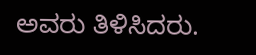ಅವರು ತಿಳಿಸಿದರು.